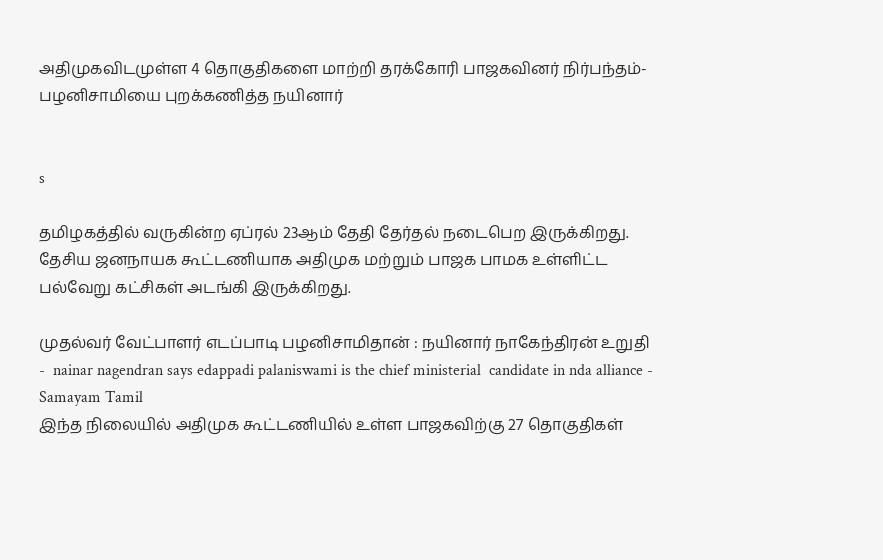அதிமுகவிடமுள்ள 4 தொகுதிகளை மாற்றி தரக்கோரி பாஜகவினர் நிர்பந்தம்- பழனிசாமியை புறக்கணித்த நயினார்


s

தமிழகத்தில் வருகின்ற ஏப்ரல் 23ஆம் தேதி தேர்தல் நடைபெற இருக்கிறது. தேசிய ஜனநாயக கூட்டணியாக அதிமுக மற்றும் பாஜக பாமக உள்ளிட்ட பல்வேறு கட்சிகள் அடங்கி இருக்கிறது.

முதல்வர் வேட்பாளர் எடப்பாடி பழனிசாமிதான் : நயினார் நாகேந்திரன் உறுதி -  nainar nagendran says edappadi palaniswami is the chief ministerial  candidate in nda alliance - Samayam Tamil
இந்த நிலையில் அதிமுக கூட்டணியில் உள்ள பாஜகவிற்கு 27 தொகுதிகள்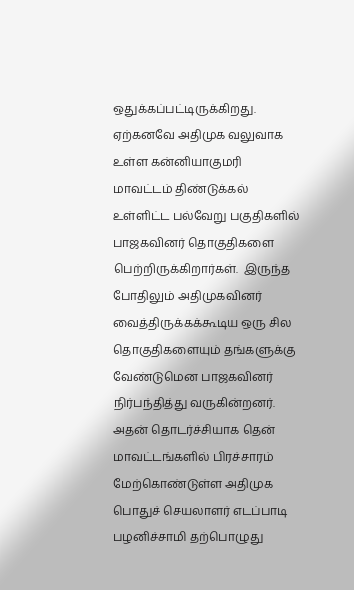ஒதுக்கப்பட்டிருக்கிறது. ஏற்கனவே அதிமுக வலுவாக உள்ள கன்னியாகுமரி மாவட்டம் திண்டுக்கல் உள்ளிட்ட பல்வேறு பகுதிகளில் பாஜகவினர் தொகுதிகளை பெற்றிருக்கிறார்கள்.  இருந்த போதிலும் அதிமுகவினர் வைத்திருக்கக்கூடிய ஒரு சில தொகுதிகளையும் தங்களுக்கு வேண்டுமென பாஜகவினர் நிர்பந்தித்து வருகின்றனர். அதன் தொடர்ச்சியாக தென் மாவட்டங்களில் பிரச்சாரம் மேற்கொண்டுள்ள அதிமுக பொதுச் செயலாளர் எடப்பாடி பழனிச்சாமி தற்பொழுது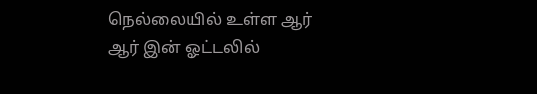நெல்லையில் உள்ள ஆர் ஆர் இன் ஓட்டலில்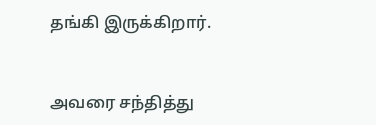தங்கி இருக்கிறார்.


அவரை சந்தித்து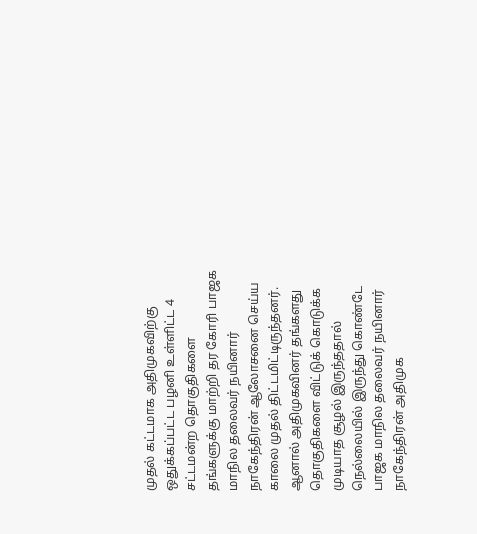முதல் கட்டமாக அதிமுகவிற்கு ஒதுக்கப்பட்ட பழனி உள்ளிட்ட 4 சட்டமன்ற தொகுதிகளை தங்களுக்கு மாற்றி தர கோரி பாஜக மாநில தலைவர் நயினார் நாகேந்திரன் ஆலோசனை செய்ய காலை முதல் திட்டமிட்டிருந்தனர். ஆனால் அதிமுகவினர் தங்களது தொகுதிகளை விட்டுக் கொடுக்க முடியாத சூழல் இருந்ததால் நெல்லையில் இருந்து கொண்டே பாஜக மாநில தலைவர் நயினார் நாகேந்திரன் அதிமுக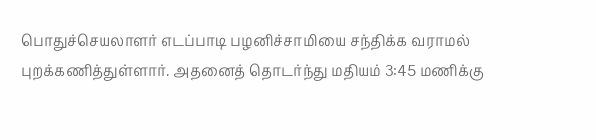பொதுச்செயலாளர் எடப்பாடி பழனிச்சாமியை சந்திக்க வராமல் புறக்கணித்துள்ளார். அதனைத் தொடர்ந்து மதியம் 3:45 மணிக்கு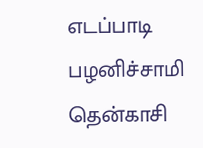எடப்பாடி பழனிச்சாமி தென்காசி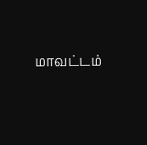மாவட்டம்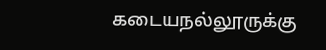கடையநல்லூருக்கு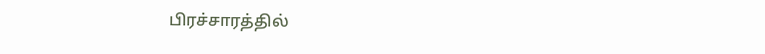பிரச்சாரத்தில்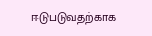ஈடுபடுவதற்காக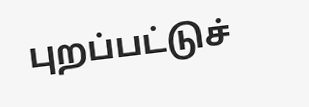புறப்பட்டுச்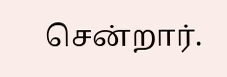சென்றார்.